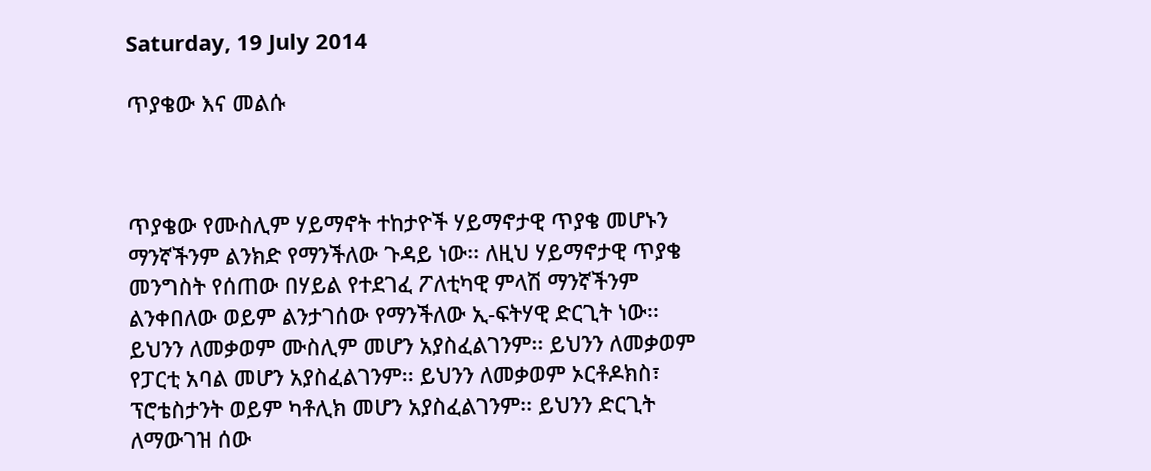Saturday, 19 July 2014

ጥያቄው እና መልሱ



ጥያቄው የሙስሊም ሃይማኖት ተከታዮች ሃይማኖታዊ ጥያቄ መሆኑን ማንኛችንም ልንክድ የማንችለው ጉዳይ ነው፡፡ ለዚህ ሃይማኖታዊ ጥያቄ መንግስት የሰጠው በሃይል የተደገፈ ፖለቲካዊ ምላሽ ማንኛችንም ልንቀበለው ወይም ልንታገሰው የማንችለው ኢ-ፍትሃዊ ድርጊት ነው፡፡ ይህንን ለመቃወም ሙስሊም መሆን አያስፈልገንም፡፡ ይህንን ለመቃወም የፓርቲ አባል መሆን አያስፈልገንም፡፡ ይህንን ለመቃወም ኦርቶዶክስ፣ ፕሮቴስታንት ወይም ካቶሊክ መሆን አያስፈልገንም፡፡ ይህንን ድርጊት ለማውገዝ ሰው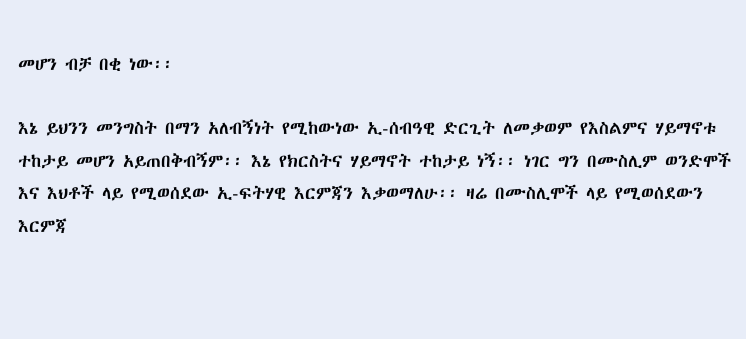መሆን ብቻ በቂ ነው፡፡

እኔ ይህንን መንግስት በማን አለብኝነት የሚከውነው ኢ-ሰብዓዊ ድርጊት ለመቃወም የእስልምና ሃይማኖቱ ተከታይ መሆን አይጠበቅብኝም፡፡ እኔ የክርስትና ሃይማኖት ተከታይ ነኝ፡፡ ነገር ግን በሙስሊም ወንድሞች እና እህቶች ላይ የሚወሰደው ኢ-ፍትሃዊ እርምጃን እቃወማለሁ፡፡ ዛሬ በሙስሊሞች ላይ የሚወሰደውን እርምጃ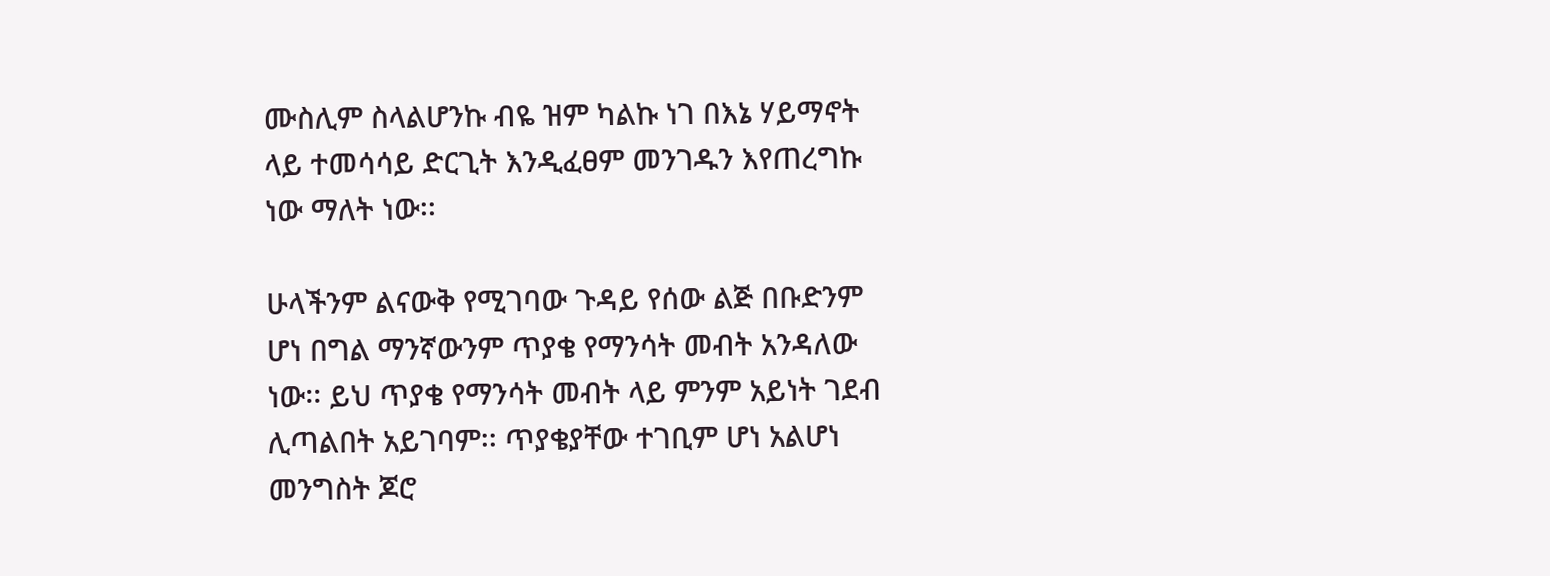ሙስሊም ስላልሆንኩ ብዬ ዝም ካልኩ ነገ በእኔ ሃይማኖት ላይ ተመሳሳይ ድርጊት እንዲፈፀም መንገዱን እየጠረግኩ ነው ማለት ነው፡፡

ሁላችንም ልናውቅ የሚገባው ጉዳይ የሰው ልጅ በቡድንም ሆነ በግል ማንኛውንም ጥያቄ የማንሳት መብት አንዳለው ነው፡፡ ይህ ጥያቄ የማንሳት መብት ላይ ምንም አይነት ገደብ ሊጣልበት አይገባም፡፡ ጥያቄያቸው ተገቢም ሆነ አልሆነ መንግስት ጆሮ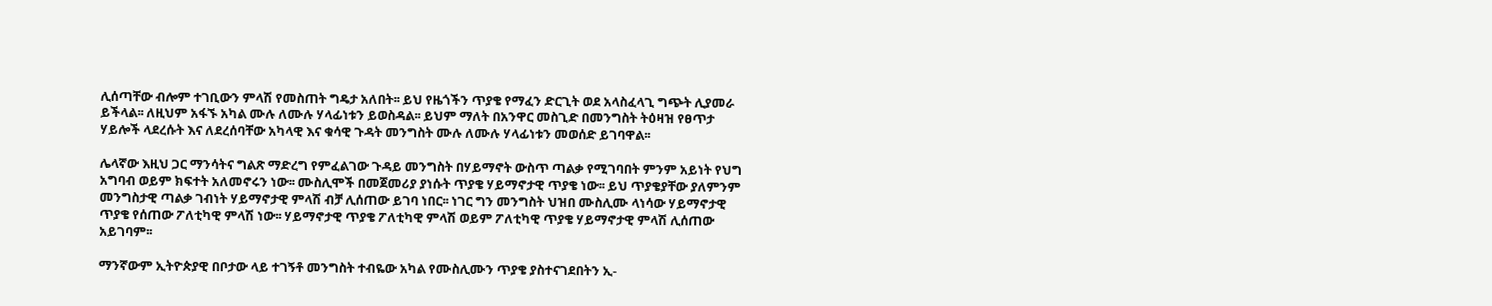ሊሰጣቸው ብሎም ተገቢውን ምላሽ የመስጠት ግዴታ አለበት፡፡ ይህ የዜጎችን ጥያቄ የማፈን ድርጊት ወደ አላስፈላጊ ግጭት ሊያመራ ይችላል፡፡ ለዚህም አፋኙ አካል ሙሉ ለሙሉ ሃላፊነቱን ይወስዳል፡፡ ይህም ማለት በአንዋር መስጊድ በመንግስት ትዕዛዝ የፀጥታ ሃይሎች ላደረሱት እና ለደረሰባቸው አካላዊ እና ቁሳዊ ጉዳት መንግስት ሙሉ ለሙሉ ሃላፊነቱን መወሰድ ይገባዋል፡፡

ሌላኛው እዚህ ጋር ማንሳትና ግልጽ ማድረግ የምፈልገው ጉዳይ መንግስት በሃይማኖት ውስጥ ጣልቃ የሚገባበት ምንም አይነት የህግ አግባብ ወይም ክፍተት አለመኖሩን ነው፡፡ ሙስሊሞች በመጀመሪያ ያነሱት ጥያቄ ሃይማኖታዊ ጥያቄ ነው፡፡ ይህ ጥያቄያቸው ያለምንም መንግስታዊ ጣልቃ ገብነት ሃይማኖታዊ ምላሽ ብቻ ሊሰጠው ይገባ ነበር፡፡ ነገር ግን መንግስት ህዝበ ሙስሊሙ ላነሳው ሃይማኖታዊ ጥያቄ የሰጠው ፖለቲካዊ ምላሽ ነው፡፡ ሃይማኖታዊ ጥያቄ ፖለቲካዊ ምላሽ ወይም ፖለቲካዊ ጥያቄ ሃይማኖታዊ ምላሽ ሊሰጠው አይገባም፡፡

ማንኛውም ኢትዮጵያዊ በቦታው ላይ ተገኝቶ መንግስት ተብዬው አካል የሙስሊሙን ጥያቄ ያስተናገደበትን ኢ-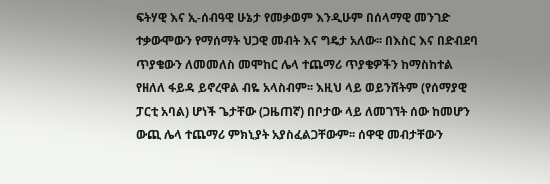ፍትሃዊ እና ኢ-ሰብዓዊ ሁኔታ የመቃወም እንዲሁም በሰላማዊ መንገድ ተቃውሞውን የማሰማት ህጋዊ መብት እና ግዴታ አለው፡፡ በእስር እና በድብደባ ጥያቄውን ለመመለስ መሞከር ሌላ ተጨማሪ ጥያቄዎችን ከማስከተል የዘለለ ፋይዳ ይኖረዋል ብዬ አላስብም፡፡ እዚህ ላይ ወይንሸትም (የሰማያዊ ፓርቲ አባል) ሆነች ጌታቸው (ጋዜጠኛ) በቦታው ላይ ለመገኘት ሰው ከመሆን ውጪ ሌላ ተጨማሪ ምክኒያት አያስፈልጋቸውም፡፡ ሰዋዊ መብታቸውን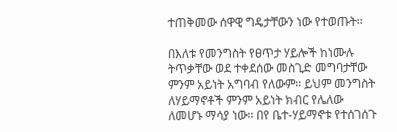ተጠቅመው ሰዋዊ ግዴታቸውን ነው የተወጡት፡፡

በእለቱ የመንግስት የፀጥታ ሃይሎች ከነሙሉ ትጥቃቸው ወደ ተቀደሰው መስጊድ መግባታቸው ምንም አይነት አግባብ የለውም፡፡ ይህም መንግስት ለሃይማኖቶች ምንም አይነት ክብር የሌለው ለመሆኑ ማሳያ ነው፡፡ በየ ቤተ-ሃይማኖቱ የተሰገሰጉ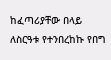ከፈጣሪያቸው በላይ ለስርዓቱ የተንበረከኩ የበግ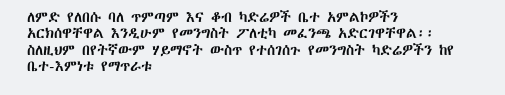ለምድ የለበሱ ባለ ጥምጣም እና ቆብ ካድሬዎች ቤተ አምልኮዎችን አርክሰዋቸዋል እንዲሁም የመንግስት ፖለቲካ መፈንጫ አድርገዋቸዋል፡፡ ስለዚህም በየትኛውም ሃይማኖት ውስጥ የተሰገሰጉ የመንግስት ካድሬዎችን ከየ ቤተ-እምነቱ የማጥራቱ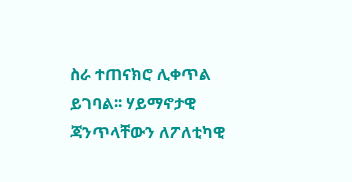ስራ ተጠናክሮ ሊቀጥል ይገባል፡፡ ሃይማኖታዊ ጃንጥላቸውን ለፖለቲካዊ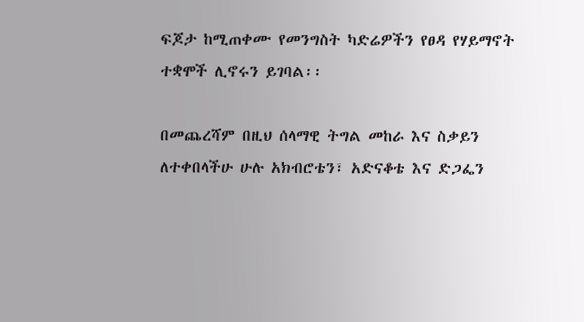ፍጆታ ከሚጠቀሙ የመንግስት ካድሬዎችን የፀዳ የሃይማኖት ተቋሞች ሊኖሩን ይገባል፡፡

በመጨረሻም በዚህ ሰላማዊ ትግል መከራ እና ስቃይን ለተቀበላችሁ ሁሉ አክብሮቴን፣ አድናቆቴ እና ድጋፌን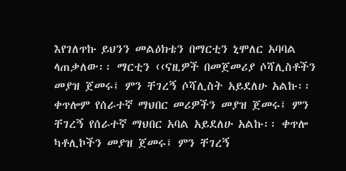እየገለጥኩ ይህንን መልዕክቴን በማርቲን ኒሞለር አባባል ላጠቃለው፡፡ ማርቲን ‹‹ናዚዎች በመጀመሪያ ሶሻሊስቶችን መያዝ ጀመሩ፤ ምን ቸገረኝ ሶሻሊስት አይደለሁ አልኩ፡፡ ቀጥሎም የሰራተኛ ማህበር መሪዎችን መያዝ ጀመሩ፤ ምን ቸገረኝ የሰራተኛ ማህበር አባል አይደለሁ አልኩ፡፡ ቀጥሎ ካቶሊኮችን መያዝ ጀመሩ፤ ምን ቸገረኝ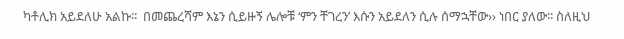ካቶሊክ አይደለሁ አልኩ፡፡  በመጨረሻም እኔን ሲይዙኝ ሌሎቹ ‘ምን ቸገረን’ እሱን አይደለን ሲሉ ሰማኋቸው›› ነበር ያለው፡፡ ስለዚህ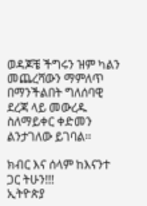ወዳጆቼ ችግሩን ዝም ካልን መጨረሻውን ማምለጥ በማንችልበት ግለሰባዊ ደረጃ ላይ መውረዱ ስለማይቀር ቀድመን ልንታገለው ይገባል፡፡

ክብር እና ሰላም ከእናንተ ጋር ትሁን!!!
ኢትዮጵያ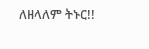ለዘላለም ትኑር!!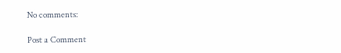No comments:

Post a Comment